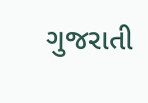ગુજરાતી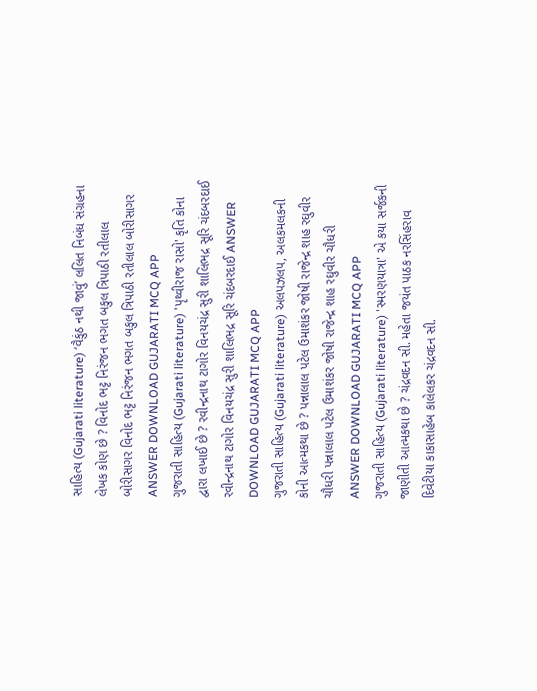સાહિત્ય (Gujarati literature) ‘વૈકુંઠ નથી જાવું’ લલિત નિબંધ સંગ્રહના લેખક કોણ છે ? વિનોદ ભટ્ટ નિરંજન ભગત બકુલ ત્રિપાઠી રતીલાલ બોરીસાગર વિનોદ ભટ્ટ નિરંજન ભગત બકુલ ત્રિપાઠી રતીલાલ બોરીસાગર ANSWER DOWNLOAD GUJARATI MCQ APP
ગુજરાતી સાહિત્ય (Gujarati literature) 'પૃથ્વીરાજ રાસો' કૃતિ કોના દ્વારા લખાઈ છે ? રવીન્દ્રનાથ ટાગોર વિનયચંદ્ર સુરી શાલિભદ્ર સૂરિ ચંદબરદાઈ રવીન્દ્રનાથ ટાગોર વિનયચંદ્ર સુરી શાલિભદ્ર સૂરિ ચંદબરદાઈ ANSWER DOWNLOAD GUJARATI MCQ APP
ગુજરાતી સાહિત્ય (Gujarati literature) અલપઝલપ, અલકમલકની કોની આત્મકથા છે ? પન્નાલાલ પટેલ ઉમાશંકર જોષી રાજેન્દ્ર શાહ રઘુવીર ચૌધરી પન્નાલાલ પટેલ ઉમાશંકર જોષી રાજેન્દ્ર શાહ રઘુવીર ચૌધરી ANSWER DOWNLOAD GUJARATI MCQ APP
ગુજરાતી સાહિત્ય (Gujarati literature) 'સ્મરણયાત્રા' એ કયા સર્જકની જાણીતી આત્મકથા છે ? ચંદ્રવદન સી. મહેતા જયંત પાઠક નરસિંહરાવ દિવેટીયા કાકાસાહેબ કાલેલકર ચંદ્રવદન સી.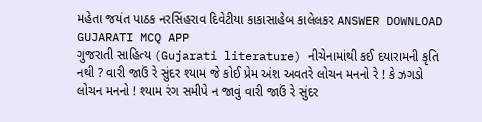મહેતા જયંત પાઠક નરસિંહરાવ દિવેટીયા કાકાસાહેબ કાલેલકર ANSWER DOWNLOAD GUJARATI MCQ APP
ગુજરાતી સાહિત્ય (Gujarati literature) નીચેનામાંથી કઈ દયારામની કૃતિ નથી ? વારી જાઉં રે સુંદર શ્યામ જે કોઈ પ્રેમ અંશ અવતરે લોચન મનનો રે ! કે ઝગડો લોચન મનનો ! શ્યામ રંગ સમીપે ન જાવું વારી જાઉં રે સુંદર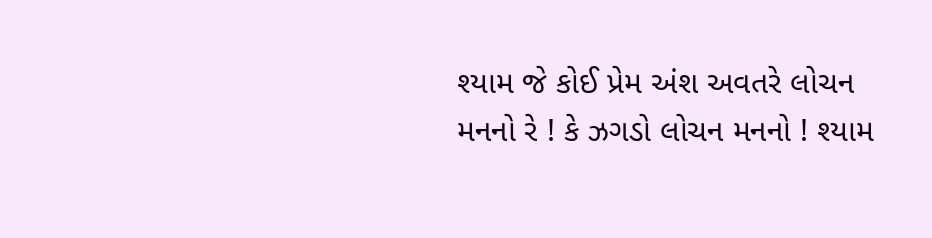શ્યામ જે કોઈ પ્રેમ અંશ અવતરે લોચન મનનો રે ! કે ઝગડો લોચન મનનો ! શ્યામ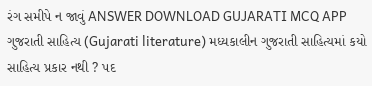રંગ સમીપે ન જાવું ANSWER DOWNLOAD GUJARATI MCQ APP
ગુજરાતી સાહિત્ય (Gujarati literature) મધ્યકાલીન ગુજરાતી સાહિત્યમાં કયો સાહિત્ય પ્રકાર નથી ? પદ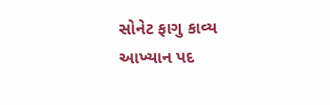સોનેટ ફાગુ કાવ્ય આખ્યાન પદ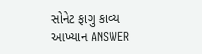સોનેટ ફાગુ કાવ્ય આખ્યાન ANSWER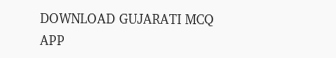DOWNLOAD GUJARATI MCQ APP